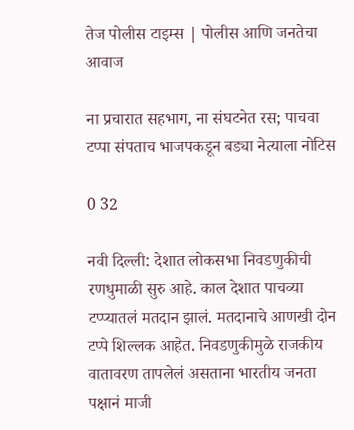तेज पोलीस टाइम्स | पोलीस आणि जनतेचा आवाज

ना प्रचारात सहभाग, ना संघटनेत रस; पाचवा टप्पा संपताच भाजपकडून बड्या नेत्याला नोटिस

0 32

नवी दिल्ली: देशात लोकसभा निवडणुकीची रणधुमाळी सुरु आहे. काल देशात पाचव्या टप्प्यातलं मतदान झालं. मतदानाचे आणखी दोन टप्पे शिल्लक आहेत. निवडणुकीमुळे राजकीय वातावरण तापलेलं असताना भारतीय जनता पक्षानं माजी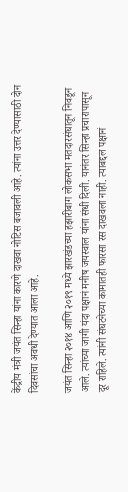केंद्रीय मंत्री जयंत सिन्हा यांना कारणे दाखवा नोटिस बजावली आहे. त्यांना उत्तर देण्यासाठी दोन दिवसांचा अवधी देण्यात आला आहे.

जयंत सिन्हा २०१४ आणि २०१९ मध्ये झारखंडच्या हझारीबाग लोकसभा मतदारसंघातून निवडून आले. त्यांच्या जागी यंदा पक्षानं मनीष जयस्वाल यांना संधी दिली. यानंतर सिन्हा प्रचारापासून दूर राहिले. त्यांनी संघटनेच्या कामातही फारसा रस दाखवला नाही. त्याबद्दल पक्षानं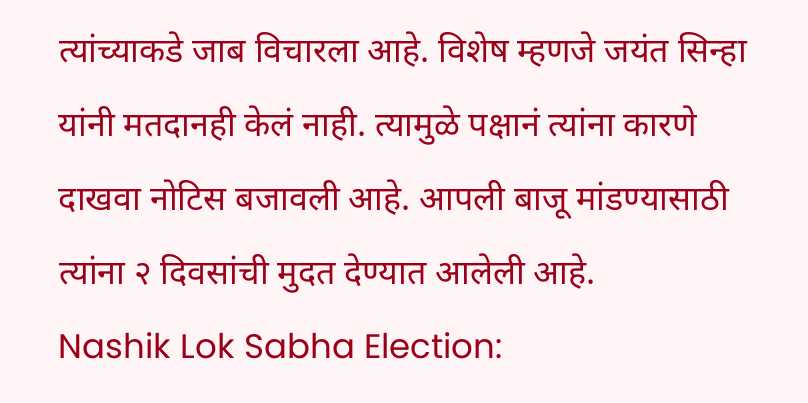त्यांच्याकडे जाब विचारला आहे. विशेष म्हणजे जयंत सिन्हा यांनी मतदानही केलं नाही. त्यामुळे पक्षानं त्यांना कारणे दाखवा नोटिस बजावली आहे. आपली बाजू मांडण्यासाठी त्यांना २ दिवसांची मुदत देण्यात आलेली आहे.
Nashik Lok Sabha Election: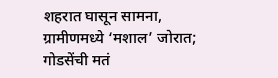शहरात घासून सामना, ग्रामीणमध्ये ‘मशाल’ जोरात; गोडसेंची मतं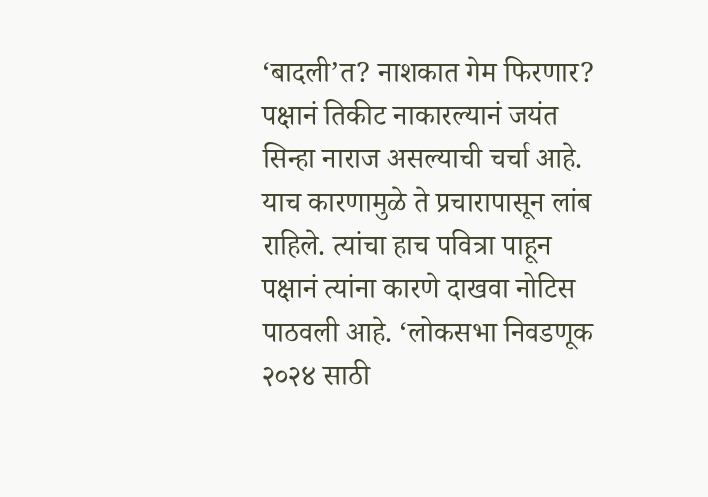‘बादली’त? नाशकात गेम फिरणार?
पक्षानं तिकीट नाकारल्यानं जयंत सिन्हा नाराज असल्याची चर्चा आहे. याच कारणामुळे ते प्रचारापासून लांब राहिले. त्यांचा हाच पवित्रा पाहून पक्षानं त्यांना कारणे दाखवा नोटिस पाठवली आहे. ‘लोकसभा निवडणूक २०२४ साठी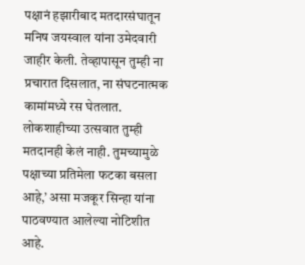पक्षानं हझारीबाद मतदारसंघातून मनिष जयस्वाल यांना उमेदवारी जाहीर केली. तेव्हापासून तुम्ही ना प्रचारात दिसलात, ना संघटनात्मक कामांमध्ये रस घेतलात. लोकशाहीच्या उत्सवात तुम्ही मतदानही केलं नाही. तुमच्यामुळे पक्षाच्या प्रतिमेला फटका बसला आहे,’ असा मजकूर सिन्हा यांना पाठवण्यात आलेल्या नोटिशीत आहे.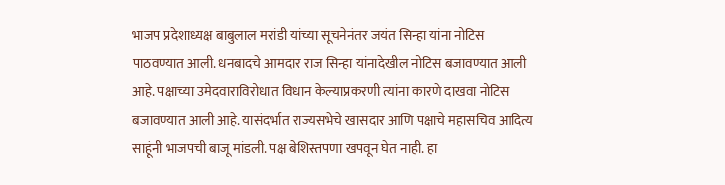भाजप प्रदेशाध्यक्ष बाबुलाल मरांडी यांच्या सूचनेनंतर जयंत सिन्हा यांना नोटिस पाठवण्यात आली. धनबादचे आमदार राज सिन्हा यांनादेखील नोटिस बजावण्यात आली आहे. पक्षाच्या उमेदवाराविरोधात विधान केल्याप्रकरणी त्यांना कारणे दाखवा नोटिस बजावण्यात आली आहे. यासंदर्भात राज्यसभेचे खासदार आणि पक्षाचे महासचिव आदित्य साहूंनी भाजपची बाजू मांडली. पक्ष बेशिस्तपणा खपवून घेत नाही. हा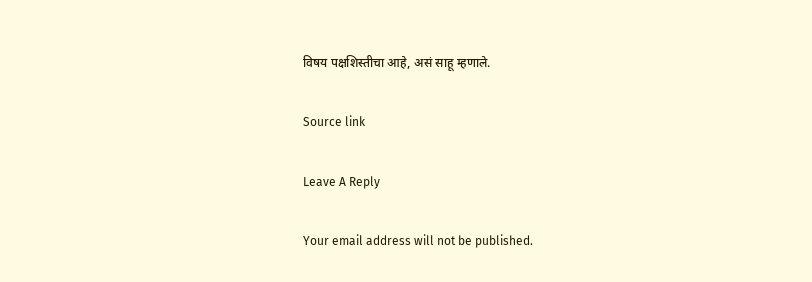विषय पक्षशिस्तीचा आहे, असं साहू म्हणाले.

Source link

Leave A Reply

Your email address will not be published.